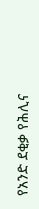የአንድ ደቂቃ የሕሊና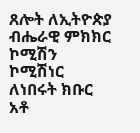ጸሎት ለኢትዮጵያ ብሔራዊ ምክክር ኮሚሽን ኮሚሽነር ለነበሩት ክቡር አቶ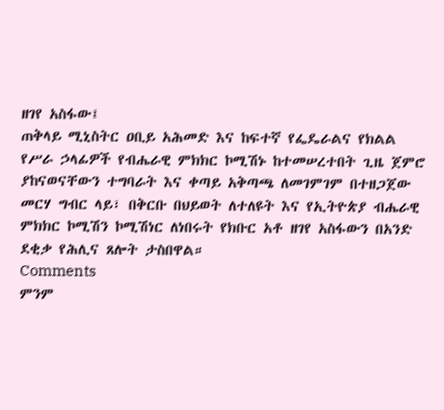ዘገየ አስፋው፤
ጠቅላይ ሚኒስትር ዐቢይ አሕመድ እና ከፍተኛ የፌዴራልና የክልል የሥራ ኃላፊዎች የብሔራዊ ምክክር ኮሚሽኑ ከተመሠረተበት ጊዜ ጀምሮ ያከናወናቸውን ተግባራት እና ቀጣይ አቅጣጫ ለመገምገም በተዘጋጀው መርሃ ግብር ላይ፣ በቅርቡ በህይወት ለተለዩት እና የኢትዮጵያ ብሔራዊ ምክክር ኮሚሽን ኮሚሽነር ለነበሩት የክቡር አቶ ዘገየ አስፋውን በአንድ ደቂቃ የሕሊና ጸሎት ታስበዋል።
Comments
ምንም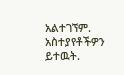አልተገኘም.
አስተያየቶችዎን ይተዉት.